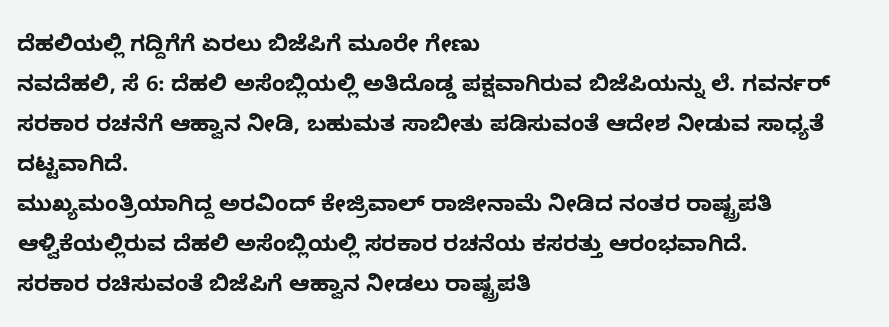ದೆಹಲಿಯಲ್ಲಿ ಗದ್ದಿಗೆಗೆ ಏರಲು ಬಿಜೆಪಿಗೆ ಮೂರೇ ಗೇಣು
ನವದೆಹಲಿ, ಸೆ 6: ದೆಹಲಿ ಅಸೆಂಬ್ಲಿಯಲ್ಲಿ ಅತಿದೊಡ್ಡ ಪಕ್ಷವಾಗಿರುವ ಬಿಜೆಪಿಯನ್ನು ಲೆ. ಗವರ್ನರ್ ಸರಕಾರ ರಚನೆಗೆ ಆಹ್ವಾನ ನೀಡಿ, ಬಹುಮತ ಸಾಬೀತು ಪಡಿಸುವಂತೆ ಆದೇಶ ನೀಡುವ ಸಾಧ್ಯತೆ ದಟ್ಟವಾಗಿದೆ.
ಮುಖ್ಯಮಂತ್ರಿಯಾಗಿದ್ದ ಅರವಿಂದ್ ಕೇಜ್ರಿವಾಲ್ ರಾಜೀನಾಮೆ ನೀಡಿದ ನಂತರ ರಾಷ್ಟ್ರಪತಿ ಆಳ್ವಿಕೆಯಲ್ಲಿರುವ ದೆಹಲಿ ಅಸೆಂಬ್ಲಿಯಲ್ಲಿ ಸರಕಾರ ರಚನೆಯ ಕಸರತ್ತು ಆರಂಭವಾಗಿದೆ.
ಸರಕಾರ ರಚಿಸುವಂತೆ ಬಿಜೆಪಿಗೆ ಆಹ್ವಾನ ನೀಡಲು ರಾಷ್ಟ್ರಪತಿ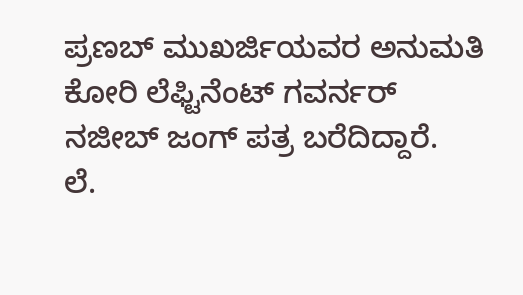ಪ್ರಣಬ್ ಮುಖರ್ಜಿಯವರ ಅನುಮತಿ ಕೋರಿ ಲೆಫ್ಟಿನೆಂಟ್ ಗವರ್ನರ್ ನಜೀಬ್ ಜಂಗ್ ಪತ್ರ ಬರೆದಿದ್ದಾರೆ.
ಲೆ.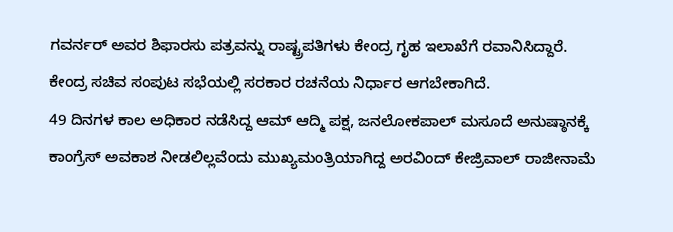ಗವರ್ನರ್ ಅವರ ಶಿಫಾರಸು ಪತ್ರವನ್ನು ರಾಷ್ಟ್ರಪತಿಗಳು ಕೇಂದ್ರ ಗೃಹ ಇಲಾಖೆಗೆ ರವಾನಿಸಿದ್ದಾರೆ. ಕೇಂದ್ರ ಸಚಿವ ಸಂಪುಟ ಸಭೆಯಲ್ಲಿ ಸರಕಾರ ರಚನೆಯ ನಿರ್ಧಾರ ಆಗಬೇಕಾಗಿದೆ.
49 ದಿನಗಳ ಕಾಲ ಅಧಿಕಾರ ನಡೆಸಿದ್ದ ಆಮ್ ಆದ್ಮಿ ಪಕ್ಷ, ಜನಲೋಕಪಾಲ್ ಮಸೂದೆ ಅನುಷ್ಠಾನಕ್ಕೆ ಕಾಂಗ್ರೆಸ್ ಅವಕಾಶ ನೀಡಲಿಲ್ಲವೆಂದು ಮುಖ್ಯಮಂತ್ರಿಯಾಗಿದ್ದ ಅರವಿಂದ್ ಕೇಜ್ರಿವಾಲ್ ರಾಜೀನಾಮೆ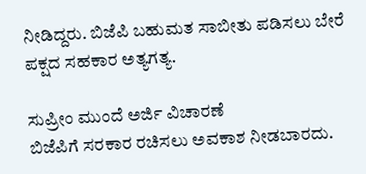ನೀಡಿದ್ದರು. ಬಿಜೆಪಿ ಬಹುಮತ ಸಾಬೀತು ಪಡಿಸಲು ಬೇರೆ ಪಕ್ಷದ ಸಹಕಾರ ಅತ್ಯಗತ್ಯ.

ಸುಪ್ರೀಂ ಮುಂದೆ ಅರ್ಜಿ ವಿಚಾರಣೆ
ಬಿಜೆಪಿಗೆ ಸರಕಾರ ರಚಿಸಲು ಅವಕಾಶ ನೀಡಬಾರದು.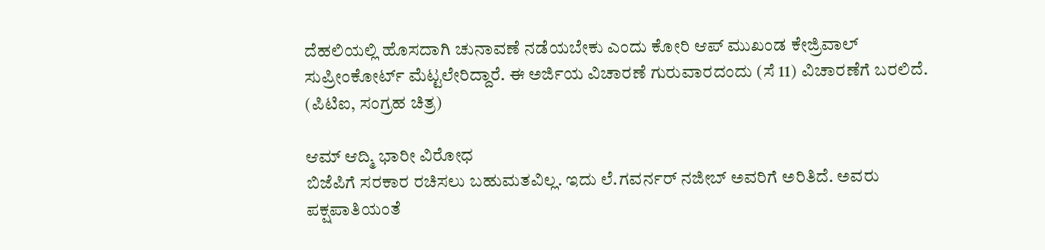ದೆಹಲಿಯಲ್ಲಿ ಹೊಸದಾಗಿ ಚುನಾವಣೆ ನಡೆಯಬೇಕು ಎಂದು ಕೋರಿ ಆಪ್ ಮುಖಂಡ ಕೇಜ್ರಿವಾಲ್ ಸುಪ್ರೀಂಕೋರ್ಟ್ ಮೆಟ್ಟಲೇರಿದ್ದಾರೆ. ಈ ಅರ್ಜಿಯ ವಿಚಾರಣೆ ಗುರುವಾರದಂದು (ಸೆ 11) ವಿಚಾರಣೆಗೆ ಬರಲಿದೆ. (ಪಿಟಿಐ, ಸಂಗ್ರಹ ಚಿತ್ರ)

ಆಮ್ ಆದ್ಮಿ ಭಾರೀ ವಿರೋಧ
ಬಿಜೆಪಿಗೆ ಸರಕಾರ ರಚಿಸಲು ಬಹುಮತವಿಲ್ಲ. ಇದು ಲೆ.ಗವರ್ನರ್ ನಜೀಬ್ ಅವರಿಗೆ ಅರಿತಿದೆ. ಅವರು ಪಕ್ಷಪಾತಿಯಂತೆ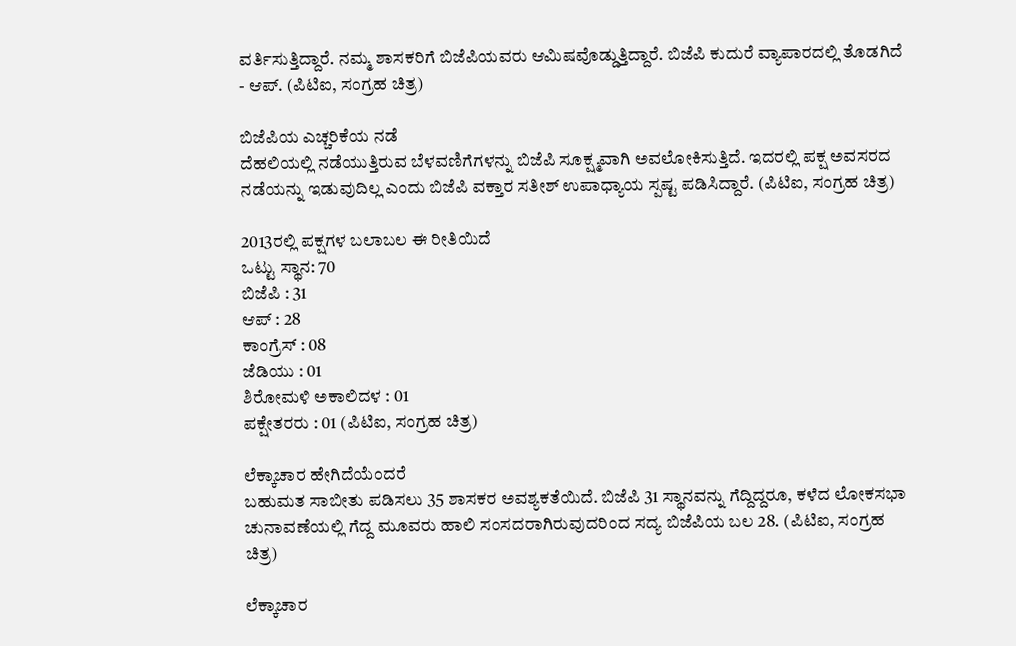ವರ್ತಿಸುತ್ತಿದ್ದಾರೆ. ನಮ್ಮ ಶಾಸಕರಿಗೆ ಬಿಜೆಪಿಯವರು ಆಮಿಷವೊಡ್ಡುತ್ತಿದ್ದಾರೆ. ಬಿಜೆಪಿ ಕುದುರೆ ವ್ಯಾಪಾರದಲ್ಲಿ ತೊಡಗಿದೆ - ಆಪ್. (ಪಿಟಿಐ, ಸಂಗ್ರಹ ಚಿತ್ರ)

ಬಿಜೆಪಿಯ ಎಚ್ಚರಿಕೆಯ ನಡೆ
ದೆಹಲಿಯಲ್ಲಿ ನಡೆಯುತ್ತಿರುವ ಬೆಳವಣಿಗೆಗಳನ್ನು ಬಿಜೆಪಿ ಸೂಕ್ಷ್ಮವಾಗಿ ಅವಲೋಕಿಸುತ್ತಿದೆ. ಇದರಲ್ಲಿ ಪಕ್ಷ ಅವಸರದ ನಡೆಯನ್ನು ಇಡುವುದಿಲ್ಲ ಎಂದು ಬಿಜೆಪಿ ವಕ್ತಾರ ಸತೀಶ್ ಉಪಾಧ್ಯಾಯ ಸ್ಪಷ್ಟ ಪಡಿಸಿದ್ದಾರೆ. (ಪಿಟಿಐ, ಸಂಗ್ರಹ ಚಿತ್ರ)

2013ರಲ್ಲಿ ಪಕ್ಷಗಳ ಬಲಾಬಲ ಈ ರೀತಿಯಿದೆ
ಒಟ್ಟು ಸ್ಥಾನ: 70
ಬಿಜೆಪಿ : 31
ಆಪ್ : 28
ಕಾಂಗ್ರೆಸ್ : 08
ಜೆಡಿಯು : 01
ಶಿರೋಮಳಿ ಅಕಾಲಿದಳ : 01
ಪಕ್ಷೇತರರು : 01 (ಪಿಟಿಐ, ಸಂಗ್ರಹ ಚಿತ್ರ)

ಲೆಕ್ಕಾಚಾರ ಹೇಗಿದೆಯೆಂದರೆ
ಬಹುಮತ ಸಾಬೀತು ಪಡಿಸಲು 35 ಶಾಸಕರ ಅವಶ್ಯಕತೆಯಿದೆ. ಬಿಜೆಪಿ 31 ಸ್ಥಾನವನ್ನು ಗೆದ್ದಿದ್ದರೂ, ಕಳೆದ ಲೋಕಸಭಾ ಚುನಾವಣೆಯಲ್ಲಿ ಗೆದ್ದ ಮೂವರು ಹಾಲಿ ಸಂಸದರಾಗಿರುವುದರಿಂದ ಸದ್ಯ ಬಿಜೆಪಿಯ ಬಲ 28. (ಪಿಟಿಐ, ಸಂಗ್ರಹ ಚಿತ್ರ)

ಲೆಕ್ಕಾಚಾರ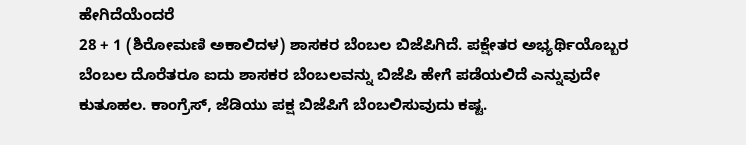ಹೇಗಿದೆಯೆಂದರೆ
28 + 1 (ಶಿರೋಮಣಿ ಅಕಾಲಿದಳ) ಶಾಸಕರ ಬೆಂಬಲ ಬಿಜೆಪಿಗಿದೆ. ಪಕ್ಷೇತರ ಅಭ್ಯರ್ಥಿಯೊಬ್ಬರ ಬೆಂಬಲ ದೊರೆತರೂ ಐದು ಶಾಸಕರ ಬೆಂಬಲವನ್ನು ಬಿಜೆಪಿ ಹೇಗೆ ಪಡೆಯಲಿದೆ ಎನ್ನುವುದೇ ಕುತೂಹಲ. ಕಾಂಗ್ರೆಸ್, ಜೆಡಿಯು ಪಕ್ಷ ಬಿಜೆಪಿಗೆ ಬೆಂಬಲಿಸುವುದು ಕಷ್ಟ.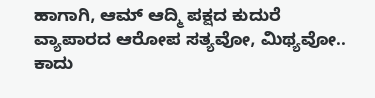ಹಾಗಾಗಿ, ಆಮ್ ಆದ್ಮಿ ಪಕ್ಷದ ಕುದುರೆ ವ್ಯಾಪಾರದ ಆರೋಪ ಸತ್ಯವೋ, ಮಿಥ್ಯವೋ.. ಕಾದು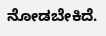ನೋಡಬೇಕಿದೆ.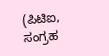(ಪಿಟಿಐ, ಸಂಗ್ರಹ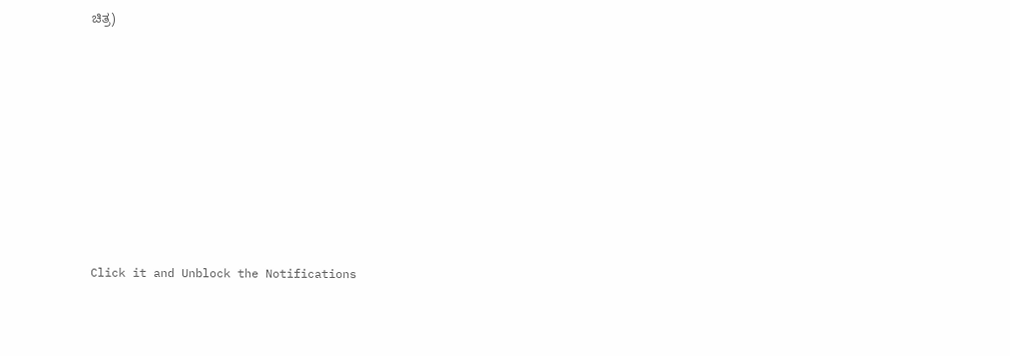ಚಿತ್ರ)












Click it and Unblock the Notifications